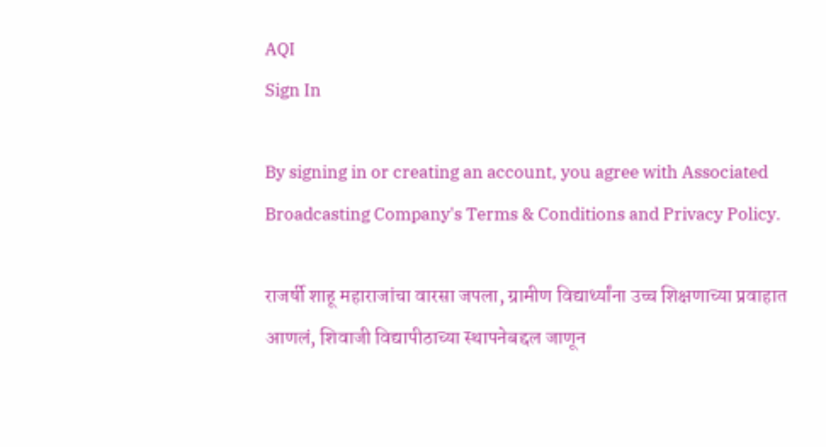AQI
Sign In

By signing in or creating an account, you agree with Associated Broadcasting Company's Terms & Conditions and Privacy Policy.

राजर्षी शाहू महाराजांचा वारसा जपला, ग्रामीण विद्यार्थ्यांना उच्च शिक्षणाच्या प्रवाहात आणलं, शिवाजी विद्यापीठाच्या स्थापनेबद्दल जाणून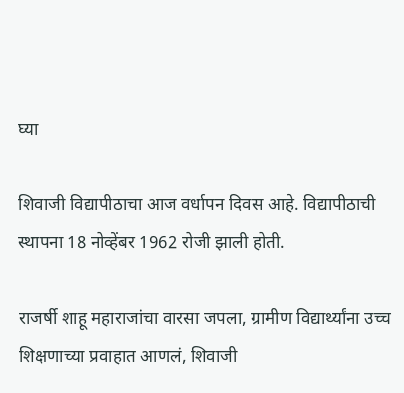घ्या

शिवाजी विद्यापीठाचा आज वर्धापन दिवस आहे. विद्यापीठाची स्थापना 18 नोव्हेंबर 1962 रोजी झाली होती.

राजर्षी शाहू महाराजांचा वारसा जपला, ग्रामीण विद्यार्थ्यांना उच्च शिक्षणाच्या प्रवाहात आणलं, शिवाजी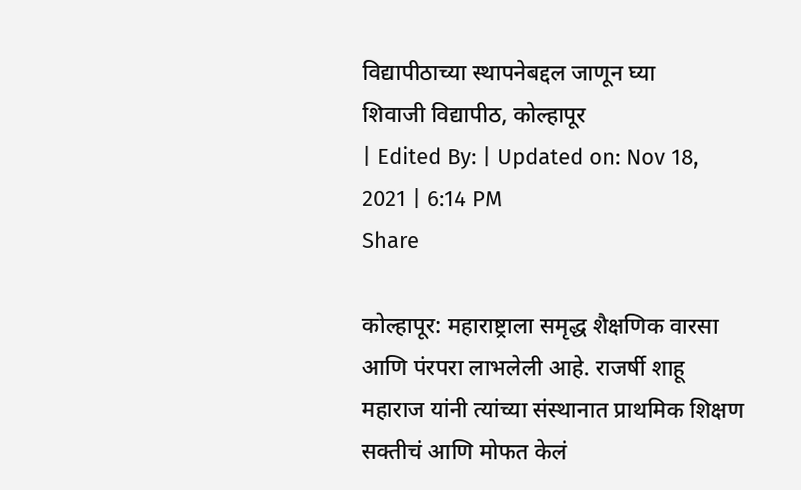विद्यापीठाच्या स्थापनेबद्दल जाणून घ्या
शिवाजी विद्यापीठ, कोल्हापूर
| Edited By: | Updated on: Nov 18, 2021 | 6:14 PM
Share

कोल्हापूर: महाराष्ट्राला समृद्ध शैक्षणिक वारसा आणि पंरपरा लाभलेली आहे. राजर्षी शाहू महाराज यांनी त्यांच्या संस्थानात प्राथमिक शिक्षण सक्तीचं आणि मोफत केलं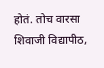होतं. तोच वारसा शिवाजी विद्यापीठ,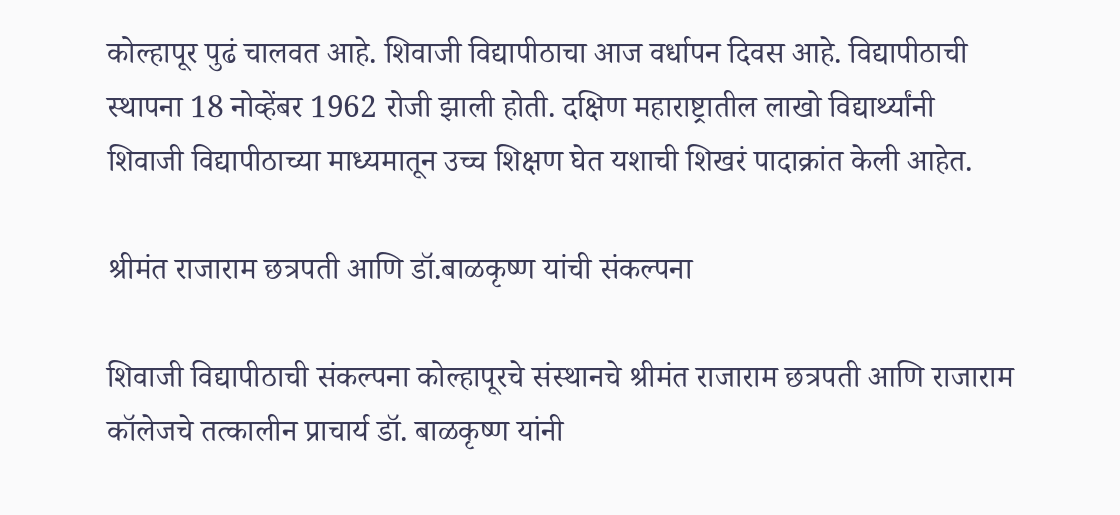कोल्हापूर पुढं चालवत आहे. शिवाजी विद्यापीठाचा आज वर्धापन दिवस आहे. विद्यापीठाची स्थापना 18 नोव्हेंबर 1962 रोजी झाली होती. दक्षिण महाराष्ट्रातील लाखो विद्यार्थ्यांनी शिवाजी विद्यापीठाच्या माध्यमातून उच्च शिक्षण घेत यशाची शिखरं पादाक्रांत केली आहेत.

श्रीमंत राजाराम छत्रपती आणि डॉ.बाळकृष्ण यांची संकल्पना

शिवाजी विद्यापीठाची संकल्पना कोल्हापूरचे संस्थानचे श्रीमंत राजाराम छत्रपती आणि राजाराम कॉलेजचे तत्कालीन प्राचार्य डॉ. बाळकृष्ण यांनी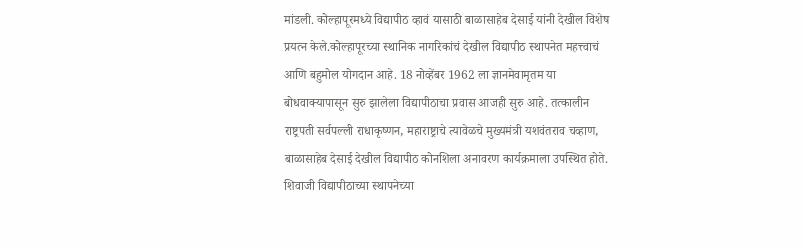मांडली. कोल्हापूरमध्ये विद्यापीठ व्हावं यासाठी बाळासाहेब देसाई यांनी देखील विशेष प्रयत्न केले.कोल्हापूरच्या स्थानिक नागरिकांचं देखील विद्यापीठ स्थापनेत महत्त्वाचं आणि बहुमोल योगदान आहे. 18 नोव्हेंबर 1962 ला ज्ञानमेवामृतम या बोधवाक्यापासून सुरु झालेला विद्यापीठाचा प्रवास आजही सुरु आहे. तत्कालीन राष्ट्रपती सर्वपल्ली राधाकृष्णन, महाराष्ट्राचे त्यावेळचे मुख्यमंत्री यशवंतराव चव्हाण, बाळासाहेब देसाई देखील विद्यापीठ कोनशिला अनावरण कार्यक्रमाला उपस्थित होते. शिवाजी विद्यापीठाच्या स्थापनेच्या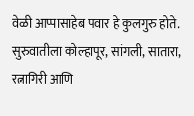वेळी आप्पासाहेब पवार हे कुलगुरु होते. सुरुवातीला कोल्हापूर, सांगली, सातारा, रत्नागिरी आणि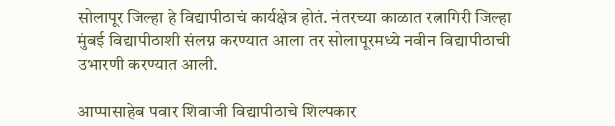सोलापूर जिल्हा हे विद्यापीठाचं कार्यक्षेत्र होतं. नंतरच्या काळात रत्नागिरी जिल्हा मुंबई विद्यापीठाशी संलग्न करण्यात आला तर सोलापूरमध्ये नवीन विद्यापीठाची उभारणी करण्यात आली.

आप्पासाहेब पवार शिवाजी विद्यापीठाचे शिल्पकार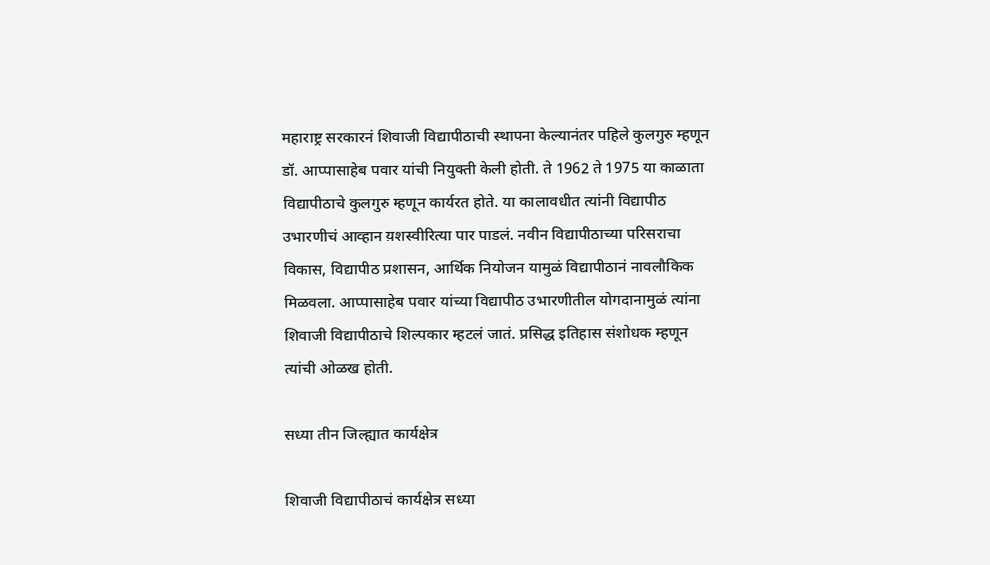महाराष्ट्र सरकारनं शिवाजी विद्यापीठाची स्थापना केल्यानंतर पहिले कुलगुरु म्हणून डॉ. आप्पासाहेब पवार यांची नियुक्ती केली होती. ते 1962 ते 1975 या काळाता विद्यापीठाचे कुलगुरु म्हणून कार्यरत होते. या कालावधीत त्यांनी विद्यापीठ उभारणीचं आव्हान य़शस्वीरित्या पार पाडलं. नवीन विद्यापीठाच्या परिसराचा विकास, विद्यापीठ प्रशासन, आर्थिक नियोजन यामुळं विद्यापीठानं नावलौकिक मिळवला. आप्पासाहेब पवार यांच्या विद्यापीठ उभारणीतील योगदानामुळं त्यांना शिवाजी विद्यापीठाचे शिल्पकार म्हटलं जातं. प्रसिद्ध इतिहास संशोधक म्हणून त्यांची ओळख होती.

सध्या तीन जिल्ह्यात कार्यक्षेत्र

शिवाजी विद्यापीठाचं कार्यक्षेत्र सध्या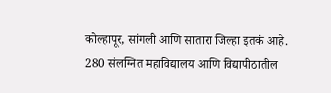कोल्हापूर, सांगली आणि सातारा जिल्हा इतकं आहे. 280 संलग्नित महाविद्यालय आणि विद्यापीठातील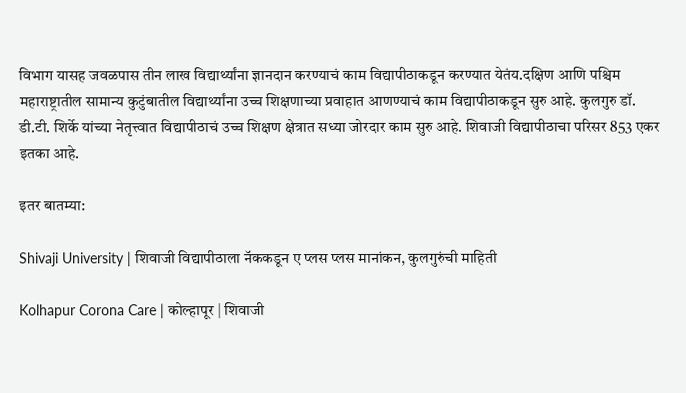विभाग यासह जवळपास तीन लाख विद्यार्थ्यांना ज्ञानदान करण्याचं काम विद्यापीठाकडून करण्यात येतंय.दक्षिण आणि पश्चिम महाराष्ट्रातील सामान्य कुटुंबातील विद्यार्थ्यांना उच्च शिक्षणाच्या प्रवाहात आणण्याचं काम विद्यापीठाकडून सुरु आहे. कुलगुरु डॉ. डी.टी. शिर्के यांच्या नेतृत्त्वात विद्यापीठाचं उच्च शिक्षण क्षेत्रात सध्या जोरदार काम सुरु आहे. शिवाजी विद्यापीठाचा परिसर 853 एकर इतका आहे.

इतर बातम्या:

Shivaji University | शिवाजी विद्यापीठाला नॅककडून ए प्लस प्लस मानांकन, कुलगुरुंची माहिती

Kolhapur Corona Care | कोल्हापूर | शिवाजी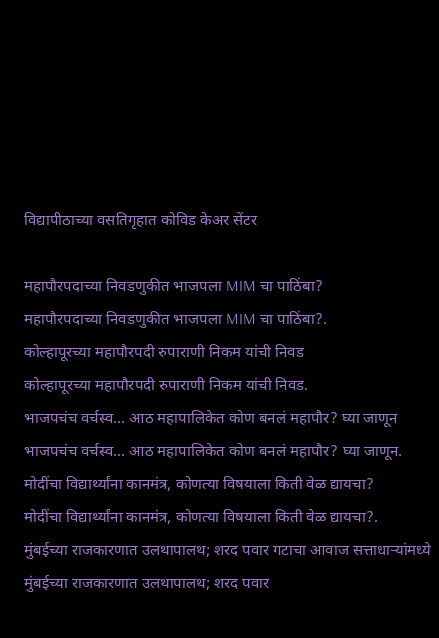विद्यापीठाच्या वसतिगृहात कोविड केअर सेंटर

महापौरपदाच्या निवडणुकीत भाजपला MIM चा पाठिंबा?
महापौरपदाच्या निवडणुकीत भाजपला MIM चा पाठिंबा?.
कोल्हापूरच्या महापौरपदी रुपाराणी निकम यांची निवड
कोल्हापूरच्या महापौरपदी रुपाराणी निकम यांची निवड.
भाजपचंच वर्चस्व... आठ महापालिकेत कोण बनलं महापौर? घ्या जाणून
भाजपचंच वर्चस्व... आठ महापालिकेत कोण बनलं महापौर? घ्या जाणून.
मोदींचा विद्यार्थ्यांना कानमंत्र, कोणत्या विषयाला किती वेळ द्यायचा?
मोदींचा विद्यार्थ्यांना कानमंत्र, कोणत्या विषयाला किती वेळ द्यायचा?.
मुंबईच्या राजकारणात उलथापालथ; शरद पवार गटाचा आवाज सत्ताधाऱ्यांमध्ये
मुंबईच्या राजकारणात उलथापालथ; शरद पवार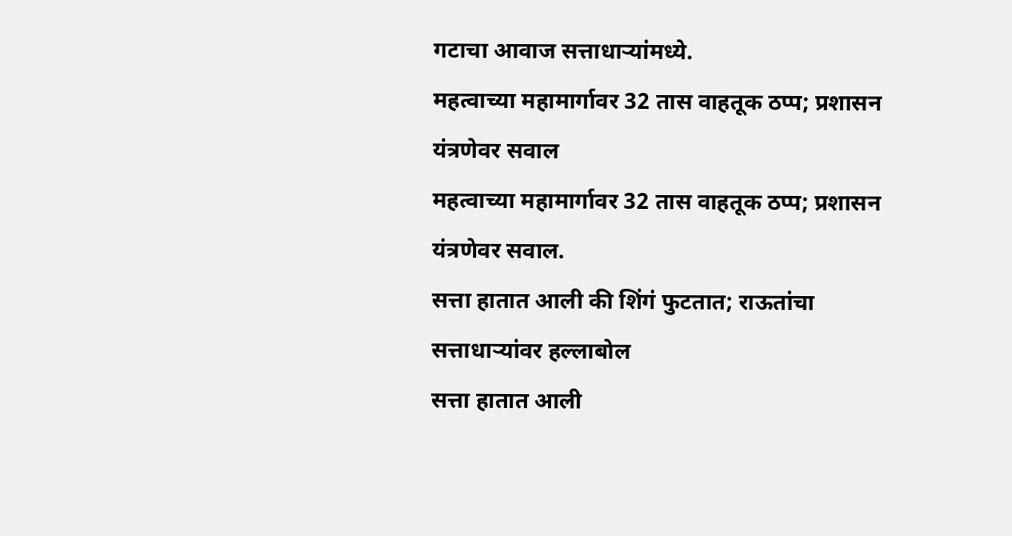गटाचा आवाज सत्ताधाऱ्यांमध्ये.
महत्वाच्या महामार्गावर 32 तास वाहतूक ठप्प; प्रशासन यंत्रणेवर सवाल
महत्वाच्या महामार्गावर 32 तास वाहतूक ठप्प; प्रशासन यंत्रणेवर सवाल.
सत्ता हातात आली की शिंगं फुटतात; राऊतांचा सत्ताधाऱ्यांवर हल्लाबोल
सत्ता हातात आली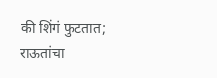की शिंगं फुटतात; राऊतांचा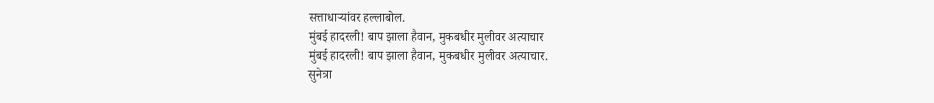सत्ताधाऱ्यांवर हल्लाबोल.
मुंबई हादरली! बाप झाला हैवान, मुकबधीर मुलीवर अत्याचार
मुंबई हादरली! बाप झाला हैवान, मुकबधीर मुलीवर अत्याचार.
सुनेत्रा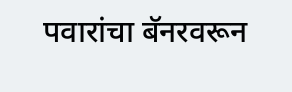पवारांचा बॅनरवरून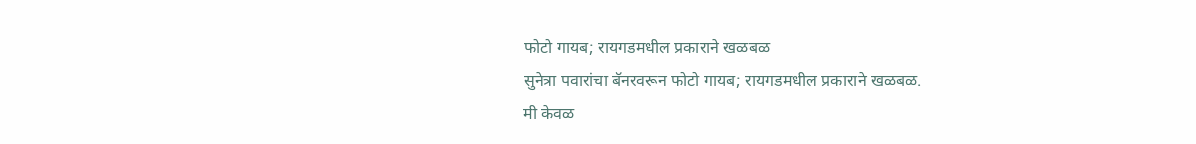फोटो गायब; रायगडमधील प्रकाराने खळबळ
सुनेत्रा पवारांचा बॅनरवरून फोटो गायब; रायगडमधील प्रकाराने खळबळ.
मी केवळ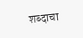शब्दाचा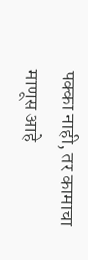पक्का नाही, तर कामाचा माणूस आहे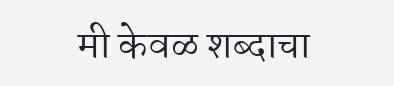मी केवळ शब्दाचा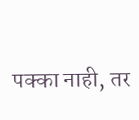पक्का नाही, तर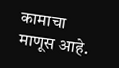कामाचा माणूस आहे.